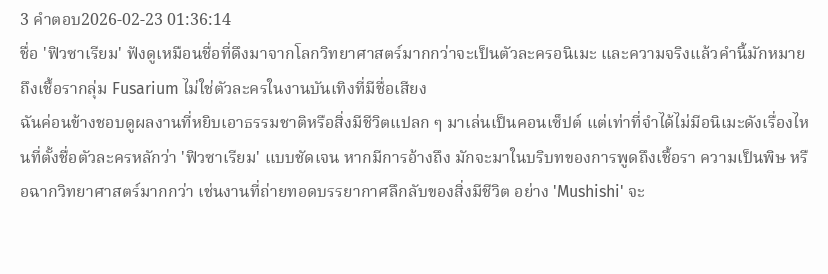3 คำตอบ2026-02-23 01:36:14
ชื่อ 'ฟิวซาเรียม' ฟังดูเหมือนชื่อที่ดึงมาจากโลกวิทยาศาสตร์มากกว่าจะเป็นตัวละครอนิเมะ และความจริงแล้วคำนี้มักหมายถึงเชื้อรากลุ่ม Fusarium ไม่ใช่ตัวละครในงานบันเทิงที่มีชื่อเสียง
ฉันค่อนข้างชอบดูผลงานที่หยิบเอาธรรมชาติหรือสิ่งมีชีวิตแปลก ๆ มาเล่นเป็นคอนเซ็ปต์ แต่เท่าที่จำได้ไม่มีอนิเมะดังเรื่องไหนที่ตั้งชื่อตัวละครหลักว่า 'ฟิวซาเรียม' แบบชัดเจน หากมีการอ้างถึง มักจะมาในบริบทของการพูดถึงเชื้อรา ความเป็นพิษ หรือฉากวิทยาศาสตร์มากกว่า เช่นงานที่ถ่ายทอดบรรยากาศลึกลับของสิ่งมีชีวิต อย่าง 'Mushishi' จะ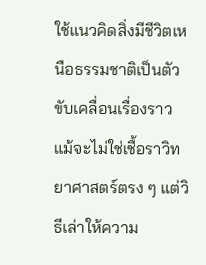ใช้แนวคิดสิ่งมีชีวิตเหนือธรรมชาติเป็นตัวขับเคลื่อนเรื่องราว แม้จะไม่ใช่เชื้อราวิทยาศาสตร์ตรง ๆ แต่วิธีเล่าให้ความ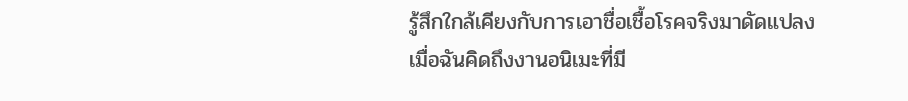รู้สึกใกล้เคียงกับการเอาชื่อเชื้อโรคจริงมาดัดแปลง
เมื่อฉันคิดถึงงานอนิเมะที่มี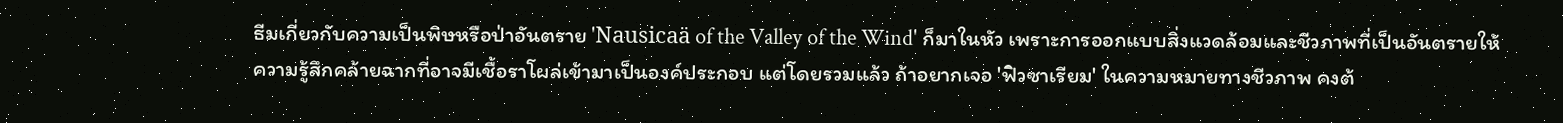ธีมเกี่ยวกับความเป็นพิษหรือป่าอันตราย 'Nausicaä of the Valley of the Wind' ก็มาในหัว เพราะการออกแบบสิ่งแวดล้อมและชีวภาพที่เป็นอันตรายให้ความรู้สึกคล้ายฉากที่อาจมีเชื้อราโผล่เข้ามาเป็นองค์ประกอบ แต่โดยรวมแล้ว ถ้าอยากเจอ 'ฟิวซาเรียม' ในความหมายทางชีวภาพ คงต้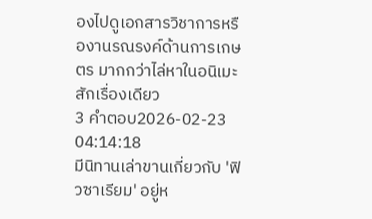องไปดูเอกสารวิชาการหรืองานรณรงค์ด้านการเกษตร มากกว่าไล่หาในอนิเมะสักเรื่องเดียว
3 คำตอบ2026-02-23 04:14:18
มีนิทานเล่าขานเกี่ยวกับ 'ฟิวซาเรียม' อยู่ห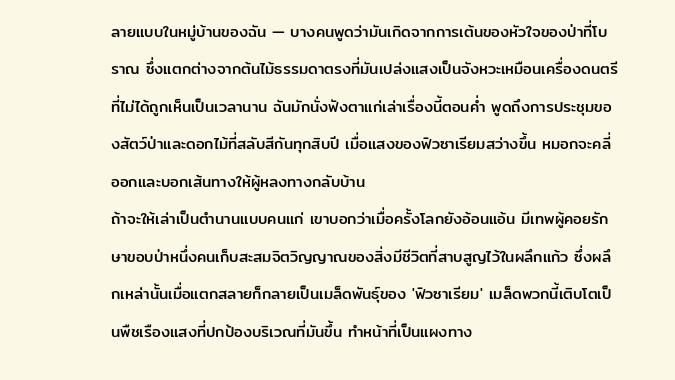ลายแบบในหมู่บ้านของฉัน — บางคนพูดว่ามันเกิดจากการเต้นของหัวใจของป่าที่โบราณ ซึ่งแตกต่างจากต้นไม้ธรรมดาตรงที่มันเปล่งแสงเป็นจังหวะเหมือนเครื่องดนตรีที่ไม่ได้ถูกเห็นเป็นเวลานาน ฉันมักนั่งฟังตาแก่เล่าเรื่องนี้ตอนค่ำ พูดถึงการประชุมของสัตว์ป่าและดอกไม้ที่สลับสีกันทุกสิบปี เมื่อแสงของฟิวซาเรียมสว่างขึ้น หมอกจะคลี่ออกและบอกเส้นทางให้ผู้หลงทางกลับบ้าน
ถ้าจะให้เล่าเป็นตำนานแบบคนแก่ เขาบอกว่าเมื่อครั้งโลกยังอ้อนแอ้น มีเทพผู้คอยรักษาขอบป่าหนึ่งคนเก็บสะสมจิตวิญญาณของสิ่งมีชีวิตที่สาบสูญไว้ในผลึกแก้ว ซึ่งผลึกเหล่านั้นเมื่อแตกสลายก็กลายเป็นเมล็ดพันธุ์ของ 'ฟิวซาเรียม' เมล็ดพวกนี้เติบโตเป็นพืชเรืองแสงที่ปกป้องบริเวณที่มันขึ้น ทำหน้าที่เป็นแผงทาง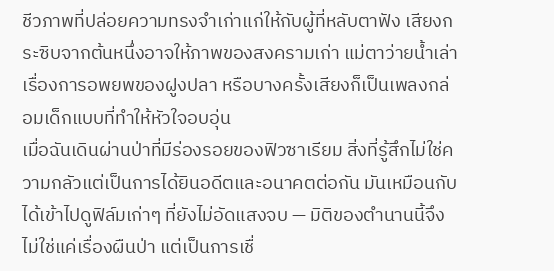ชีวภาพที่ปล่อยความทรงจำเก่าแก่ให้กับผู้ที่หลับตาฟัง เสียงกระซิบจากต้นหนึ่งอาจให้ภาพของสงครามเก่า แม่ตาว่ายน้ำเล่าเรื่องการอพยพของฝูงปลา หรือบางครั้งเสียงก็เป็นเพลงกล่อมเด็กแบบที่ทำให้หัวใจอบอุ่น
เมื่อฉันเดินผ่านป่าที่มีร่องรอยของฟิวซาเรียม สิ่งที่รู้สึกไม่ใช่ความกลัวแต่เป็นการได้ยินอดีตและอนาคตต่อกัน มันเหมือนกับได้เข้าไปดูฟิล์มเก่าๆ ที่ยังไม่อัดแสงจบ — มิติของตำนานนี้จึงไม่ใช่แค่เรื่องผืนป่า แต่เป็นการเชื่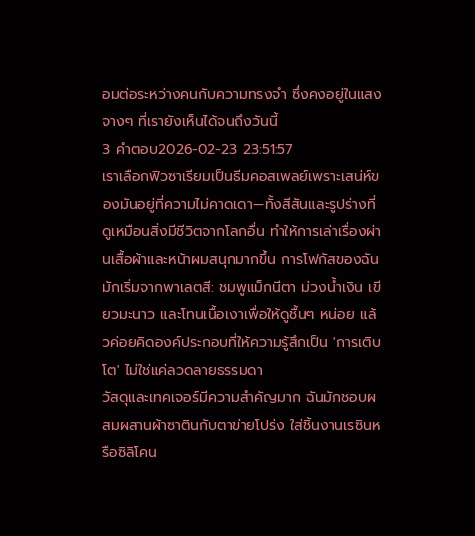อมต่อระหว่างคนกับความทรงจำ ซึ่งคงอยู่ในแสงจางๆ ที่เรายังเห็นได้จนถึงวันนี้
3 คำตอบ2026-02-23 23:51:57
เราเลือกฟิวซาเรียมเป็นธีมคอสเพลย์เพราะเสน่ห์ของมันอยู่ที่ความไม่คาดเดา—ทั้งสีสันและรูปร่างที่ดูเหมือนสิ่งมีชีวิตจากโลกอื่น ทำให้การเล่าเรื่องผ่านเสื้อผ้าและหน้าผมสนุกมากขึ้น การโฟกัสของฉันมักเริ่มจากพาเลตสี: ชมพูแม็กนีตา ม่วงน้ำเงิน เขียวมะนาว และโทนเนื้อเงาเพื่อให้ดูชื้นๆ หน่อย แล้วค่อยคิดองค์ประกอบที่ให้ความรู้สึกเป็น 'การเติบโต' ไม่ใช่แค่ลวดลายธรรมดา
วัสดุและเทคเจอร์มีความสำคัญมาก ฉันมักชอบผสมผสานผ้าซาตินกับตาข่ายโปร่ง ใส่ชิ้นงานเรซินหรือซิลิโคน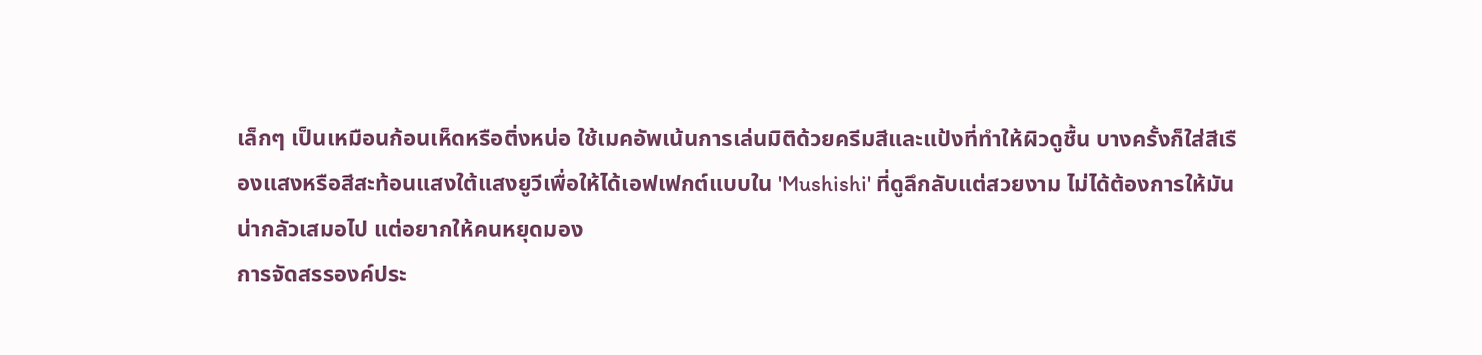เล็กๆ เป็นเหมือนก้อนเห็ดหรือติ่งหน่อ ใช้เมคอัพเน้นการเล่นมิติด้วยครีมสีและแป้งที่ทำให้ผิวดูชื้น บางครั้งก็ใส่สีเรืองแสงหรือสีสะท้อนแสงใต้แสงยูวีเพื่อให้ได้เอฟเฟกต์แบบใน 'Mushishi' ที่ดูลึกลับแต่สวยงาม ไม่ได้ต้องการให้มันน่ากลัวเสมอไป แต่อยากให้คนหยุดมอง
การจัดสรรองค์ประ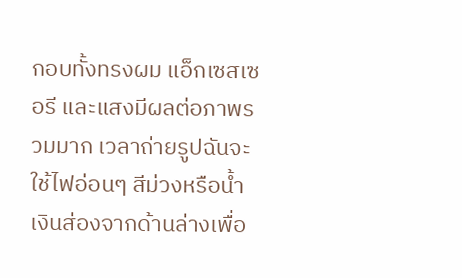กอบทั้งทรงผม แอ็กเซสเซอรี และแสงมีผลต่อภาพรวมมาก เวลาถ่ายรูปฉันจะใช้ไฟอ่อนๆ สีม่วงหรือน้ำเงินส่องจากด้านล่างเพื่อ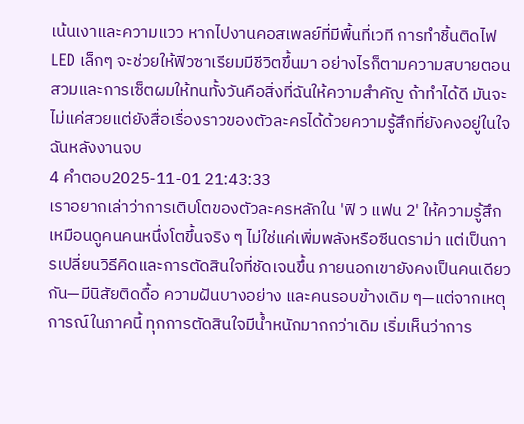เน้นเงาและความแวว หากไปงานคอสเพลย์ที่มีพื้นที่เวที การทำชิ้นติดไฟ LED เล็กๆ จะช่วยให้ฟิวซาเรียมมีชีวิตขึ้นมา อย่างไรก็ตามความสบายตอนสวมและการเซ็ตผมให้ทนทั้งวันคือสิ่งที่ฉันให้ความสำคัญ ถ้าทำได้ดี มันจะไม่แค่สวยแต่ยังสื่อเรื่องราวของตัวละครได้ด้วยความรู้สึกที่ยังคงอยู่ในใจฉันหลังงานจบ
4 คำตอบ2025-11-01 21:43:33
เราอยากเล่าว่าการเติบโตของตัวละครหลักใน 'ฟิ ว แฟน 2' ให้ความรู้สึกเหมือนดูคนคนหนึ่งโตขึ้นจริง ๆ ไม่ใช่แค่เพิ่มพลังหรือซีนดราม่า แต่เป็นการเปลี่ยนวิธีคิดและการตัดสินใจที่ชัดเจนขึ้น ภายนอกเขายังคงเป็นคนเดียวกัน—มีนิสัยติดดื้อ ความฝันบางอย่าง และคนรอบข้างเดิม ๆ—แต่จากเหตุการณ์ในภาคนี้ ทุกการตัดสินใจมีน้ำหนักมากกว่าเดิม เริ่มเห็นว่าการ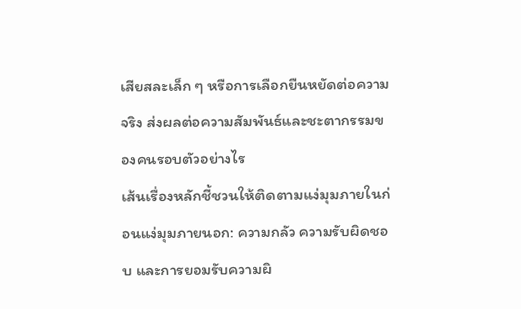เสียสละเล็ก ๆ หรือการเลือกยืนหยัดต่อความจริง ส่งผลต่อความสัมพันธ์และชะตากรรมของคนรอบตัวอย่างไร
เส้นเรื่องหลักชี้ชวนให้ติดตามแง่มุมภายในก่อนแง่มุมภายนอก: ความกลัว ความรับผิดชอบ และการยอมรับความผิ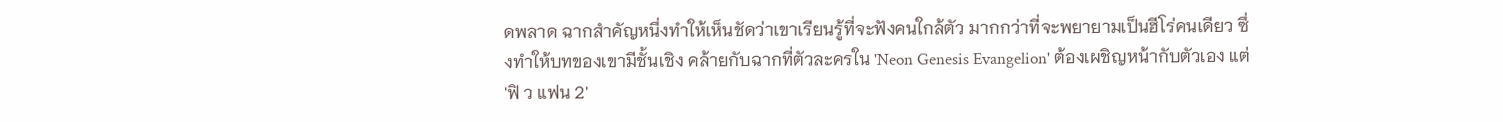ดพลาด ฉากสำคัญหนึ่งทำให้เห็นชัดว่าเขาเรียนรู้ที่จะฟังคนใกล้ตัว มากกว่าที่จะพยายามเป็นฮีโร่คนเดียว ซึ่งทำให้บทของเขามีชั้นเชิง คล้ายกับฉากที่ตัวละครใน 'Neon Genesis Evangelion' ต้องเผชิญหน้ากับตัวเอง แต่ 'ฟิ ว แฟน 2'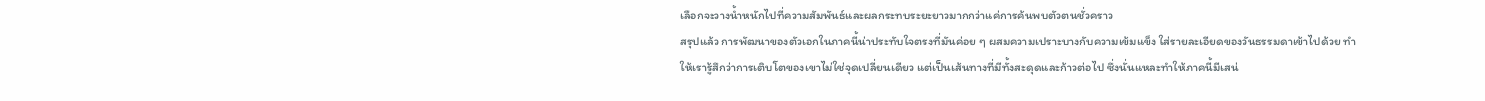เลือกจะวางน้ำหนักไปที่ความสัมพันธ์และผลกระทบระยะยาวมากกว่าแค่การค้นพบตัวตนชั่วคราว
สรุปแล้ว การพัฒนาของตัวเอกในภาคนี้น่าประทับใจตรงที่มันค่อย ๆ ผสมความเปราะบางกับความเข้มแข็ง ใส่รายละเอียดของวันธรรมดาเข้าไปด้วย ทำให้เรารู้สึกว่าการเติบโตของเขาไม่ใช่จุดเปลี่ยนเดียว แต่เป็นเส้นทางที่มีทั้งสะดุดและก้าวต่อไป ซึ่งนั่นแหละทำให้ภาคนี้มีเสน่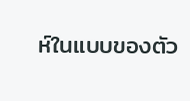ห์ในแบบของตัว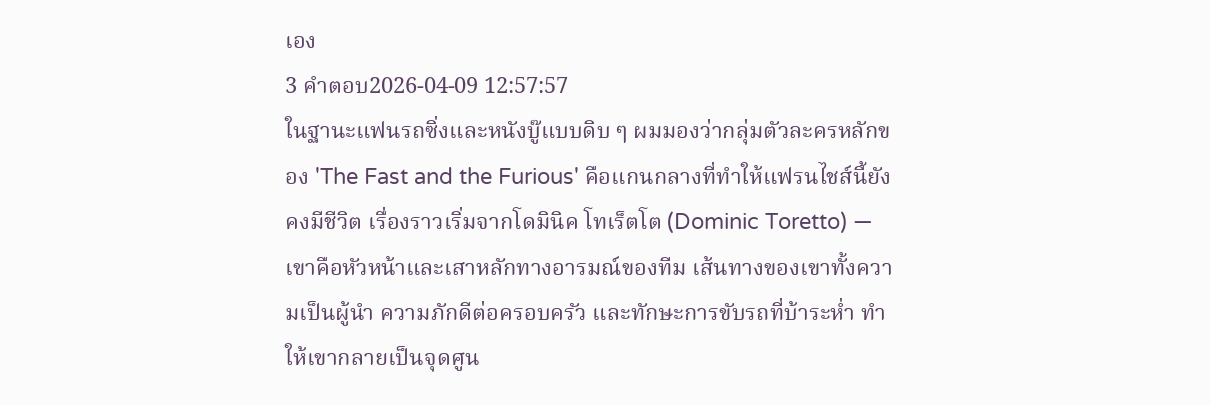เอง
3 คำตอบ2026-04-09 12:57:57
ในฐานะแฟนรถซิ่งและหนังบู๊แบบดิบ ๆ ผมมองว่ากลุ่มตัวละครหลักของ 'The Fast and the Furious' คือแกนกลางที่ทำให้แฟรนไชส์นี้ยังคงมีชีวิต เรื่องราวเริ่มจากโดมินิค โทเร็ตโต (Dominic Toretto) — เขาคือหัวหน้าและเสาหลักทางอารมณ์ของทีม เส้นทางของเขาทั้งความเป็นผู้นำ ความภักดีต่อครอบครัว และทักษะการขับรถที่บ้าระห่ำ ทำให้เขากลายเป็นจุดศูน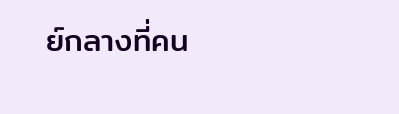ย์กลางที่คน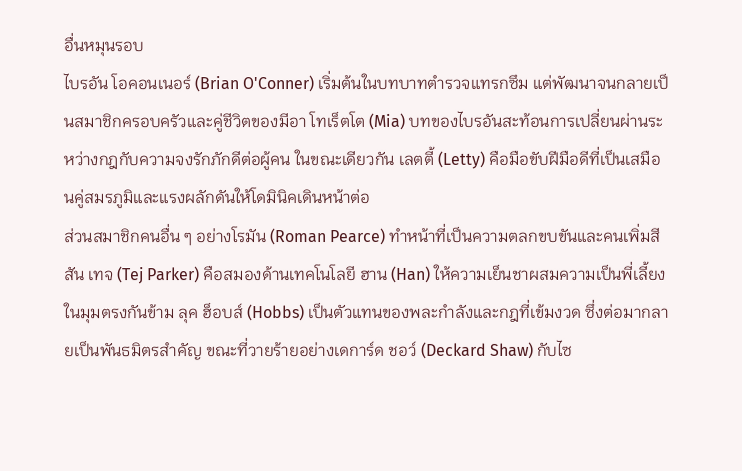อื่นหมุนรอบ
ไบรอัน โอคอนเนอร์ (Brian O'Conner) เริ่มต้นในบทบาทตำรวจแทรกซึม แต่พัฒนาจนกลายเป็นสมาชิกครอบครัวและคู่ชีวิตของมีอา โทเร็ตโต (Mia) บทของไบรอันสะท้อนการเปลี่ยนผ่านระหว่างกฎกับความจงรักภักดีต่อผู้คน ในขณะเดียวกัน เลตตี้ (Letty) คือมือขับฝีมือดีที่เป็นเสมือนคู่สมรภูมิและแรงผลักดันให้โดมินิคเดินหน้าต่อ
ส่วนสมาชิกคนอื่น ๆ อย่างโรมัน (Roman Pearce) ทำหน้าที่เป็นความตลกขบขันและคนเพิ่มสีสัน เทจ (Tej Parker) คือสมองด้านเทคโนโลยี ฮาน (Han) ให้ความเย็นชาผสมความเป็นพี่เลี้ยง ในมุมตรงกันข้าม ลุค ฮ็อบส์ (Hobbs) เป็นตัวแทนของพละกำลังและกฎที่เข้มงวด ซึ่งต่อมากลายเป็นพันธมิตรสำคัญ ขณะที่วายร้ายอย่างเดการ์ด ชอว์ (Deckard Shaw) กับไซ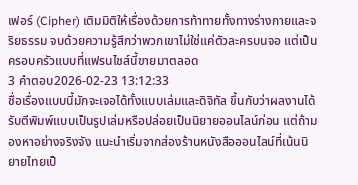เฟอร์ (Cipher) เติมมิติให้เรื่องด้วยการท้าทายทั้งทางร่างกายและจริยธรรม จบด้วยความรู้สึกว่าพวกเขาไม่ใช่แค่ตัวละครบนจอ แต่เป็นครอบครัวแบบที่แฟรนไชส์นี้ขายมาตลอด
3 คำตอบ2026-02-23 13:12:33
ชื่อเรื่องแบบนี้มักจะเจอได้ทั้งแบบเล่มและดิจิทัล ขึ้นกับว่าผลงานได้รับตีพิมพ์แบบเป็นรูปเล่มหรือปล่อยเป็นนิยายออนไลน์ก่อน แต่ถ้ามองหาอย่างจริงจัง แนะนำเริ่มจากส่องร้านหนังสือออนไลน์ที่เน้นนิยายไทยเป็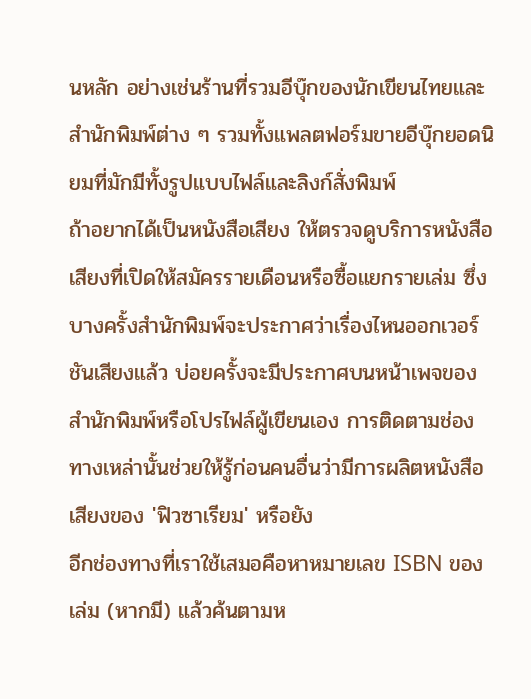นหลัก อย่างเช่นร้านที่รวมอีบุ๊กของนักเขียนไทยและสำนักพิมพ์ต่าง ๆ รวมทั้งแพลตฟอร์มขายอีบุ๊กยอดนิยมที่มักมีทั้งรูปแบบไฟล์และลิงก์สั่งพิมพ์
ถ้าอยากได้เป็นหนังสือเสียง ให้ตรวจดูบริการหนังสือเสียงที่เปิดให้สมัครรายเดือนหรือซื้อแยกรายเล่ม ซึ่งบางครั้งสำนักพิมพ์จะประกาศว่าเรื่องไหนออกเวอร์ชันเสียงแล้ว บ่อยครั้งจะมีประกาศบนหน้าเพจของสำนักพิมพ์หรือโปรไฟล์ผู้เขียนเอง การติดตามช่องทางเหล่านั้นช่วยให้รู้ก่อนคนอื่นว่ามีการผลิตหนังสือเสียงของ 'ฟิวซาเรียม' หรือยัง
อีกช่องทางที่เราใช้เสมอคือหาหมายเลข ISBN ของเล่ม (หากมี) แล้วค้นตามห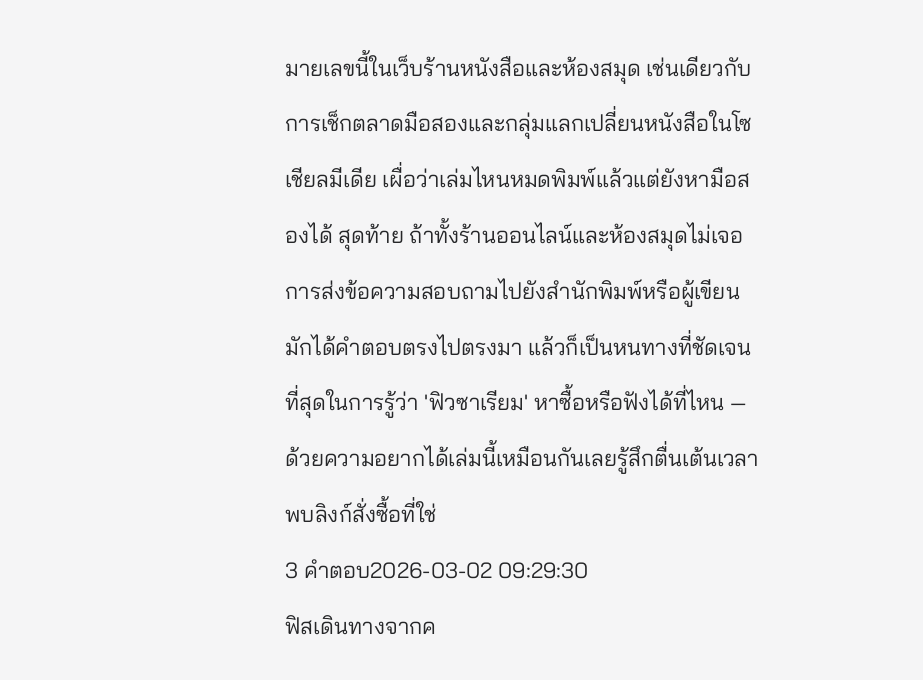มายเลขนี้ในเว็บร้านหนังสือและห้องสมุด เช่นเดียวกับการเช็กตลาดมือสองและกลุ่มแลกเปลี่ยนหนังสือในโซเชียลมีเดีย เผื่อว่าเล่มไหนหมดพิมพ์แล้วแต่ยังหามือสองได้ สุดท้าย ถ้าทั้งร้านออนไลน์และห้องสมุดไม่เจอ การส่งข้อความสอบถามไปยังสำนักพิมพ์หรือผู้เขียนมักได้คำตอบตรงไปตรงมา แล้วก็เป็นหนทางที่ชัดเจนที่สุดในการรู้ว่า 'ฟิวซาเรียม' หาซื้อหรือฟังได้ที่ไหน — ด้วยความอยากได้เล่มนี้เหมือนกันเลยรู้สึกตื่นเต้นเวลาพบลิงก์สั่งซื้อที่ใช่
3 คำตอบ2026-03-02 09:29:30
ฟิสเดินทางจากค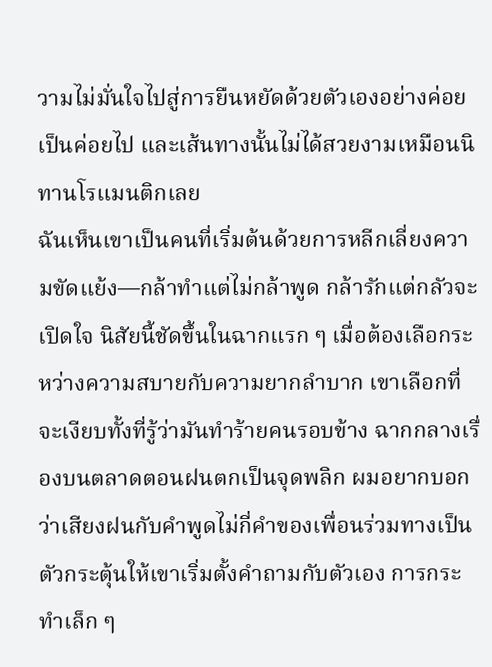วามไม่มั่นใจไปสู่การยืนหยัดด้วยตัวเองอย่างค่อยเป็นค่อยไป และเส้นทางนั้นไม่ได้สวยงามเหมือนนิทานโรแมนติกเลย
ฉันเห็นเขาเป็นคนที่เริ่มต้นด้วยการหลีกเลี่ยงความขัดแย้ง—กล้าทำแต่ไม่กล้าพูด กล้ารักแต่กลัวจะเปิดใจ นิสัยนี้ชัดขึ้นในฉากแรก ๆ เมื่อต้องเลือกระหว่างความสบายกับความยากลำบาก เขาเลือกที่จะเงียบทั้งที่รู้ว่ามันทำร้ายคนรอบข้าง ฉากกลางเรื่องบนตลาดตอนฝนตกเป็นจุดพลิก ผมอยากบอกว่าเสียงฝนกับคำพูดไม่กี่คำของเพื่อนร่วมทางเป็นตัวกระตุ้นให้เขาเริ่มตั้งคำถามกับตัวเอง การกระทำเล็ก ๆ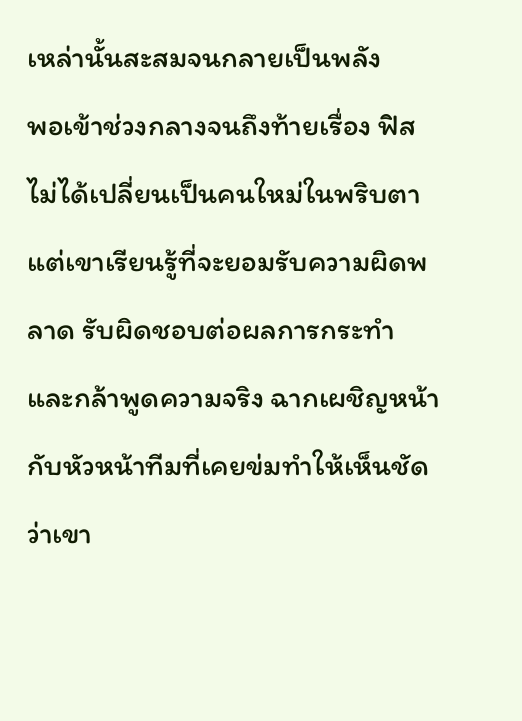เหล่านั้นสะสมจนกลายเป็นพลัง
พอเข้าช่วงกลางจนถึงท้ายเรื่อง ฟิสไม่ได้เปลี่ยนเป็นคนใหม่ในพริบตา แต่เขาเรียนรู้ที่จะยอมรับความผิดพลาด รับผิดชอบต่อผลการกระทำ และกล้าพูดความจริง ฉากเผชิญหน้ากับหัวหน้าทีมที่เคยข่มทำให้เห็นชัดว่าเขา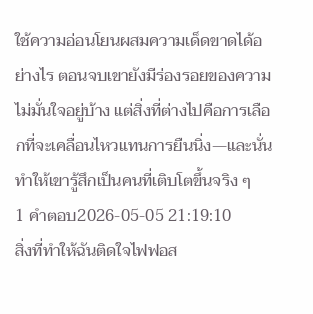ใช้ความอ่อนโยนผสมความเด็ดขาดได้อย่างไร ตอนจบเขายังมีร่องรอยของความไม่มั่นใจอยู่บ้าง แต่สิ่งที่ต่างไปคือการเลือกที่จะเคลื่อนไหวแทนการยืนนิ่ง—และนั่นทำให้เขารู้สึกเป็นคนที่เติบโตขึ้นจริง ๆ
1 คำตอบ2026-05-05 21:19:10
สิ่งที่ทำให้ฉันติดใจไฟฟอส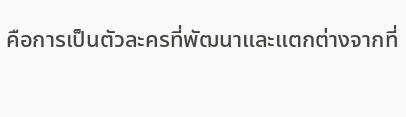คือการเป็นตัวละครที่พัฒนาและแตกต่างจากที่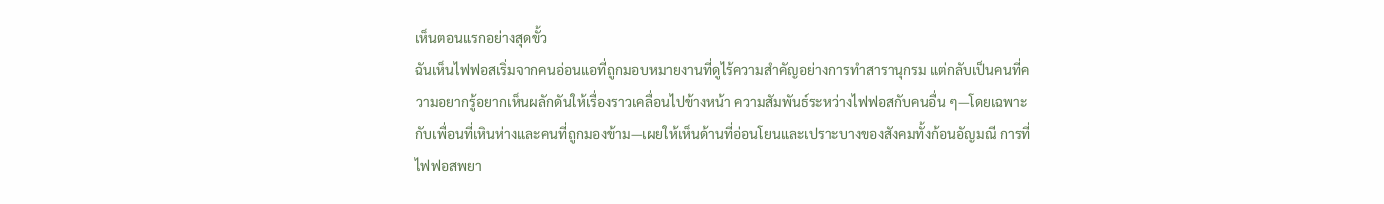เห็นตอนแรกอย่างสุดขั้ว
ฉันเห็นไฟฟอสเริ่มจากคนอ่อนแอที่ถูกมอบหมายงานที่ดูไร้ความสำคัญอย่างการทำสารานุกรม แต่กลับเป็นคนที่ความอยากรู้อยากเห็นผลักดันให้เรื่องราวเคลื่อนไปข้างหน้า ความสัมพันธ์ระหว่างไฟฟอสกับคนอื่น ๆ—โดยเฉพาะกับเพื่อนที่เหินห่างและคนที่ถูกมองข้าม—เผยให้เห็นด้านที่อ่อนโยนและเปราะบางของสังคมทั้งก้อนอัญมณี การที่ไฟฟอสพยา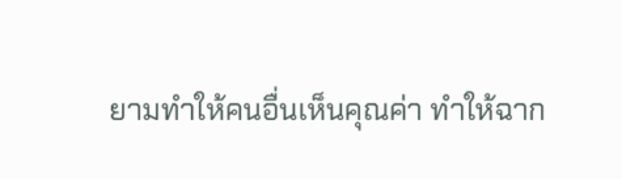ยามทำให้คนอื่นเห็นคุณค่า ทำให้ฉาก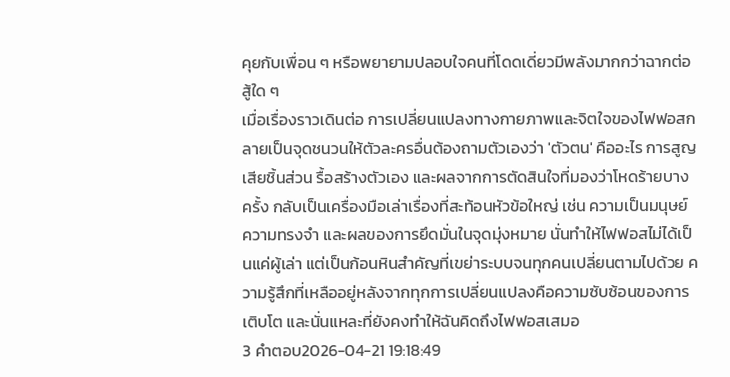คุยกับเพื่อน ๆ หรือพยายามปลอบใจคนที่โดดเดี่ยวมีพลังมากกว่าฉากต่อสู้ใด ๆ
เมื่อเรื่องราวเดินต่อ การเปลี่ยนแปลงทางกายภาพและจิตใจของไฟฟอสกลายเป็นจุดชนวนให้ตัวละครอื่นต้องถามตัวเองว่า 'ตัวตน' คืออะไร การสูญเสียชิ้นส่วน รื้อสร้างตัวเอง และผลจากการตัดสินใจที่มองว่าโหดร้ายบางครั้ง กลับเป็นเครื่องมือเล่าเรื่องที่สะท้อนหัวข้อใหญ่ เช่น ความเป็นมนุษย์ ความทรงจำ และผลของการยึดมั่นในจุดมุ่งหมาย นั่นทำให้ไฟฟอสไม่ได้เป็นแค่ผู้เล่า แต่เป็นก้อนหินสำคัญที่เขย่าระบบจนทุกคนเปลี่ยนตามไปด้วย ความรู้สึกที่เหลืออยู่หลังจากทุกการเปลี่ยนแปลงคือความซับซ้อนของการเติบโต และนั่นแหละที่ยังคงทำให้ฉันคิดถึงไฟฟอสเสมอ
3 คำตอบ2026-04-21 19:18:49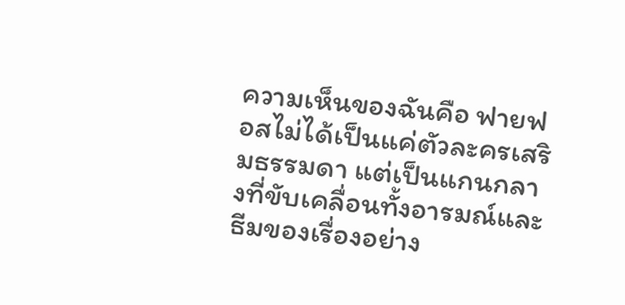ความเห็นของฉันคือ ฟายฟอสไม่ได้เป็นแค่ตัวละครเสริมธรรมดา แต่เป็นแกนกลางที่ขับเคลื่อนทั้งอารมณ์และธีมของเรื่องอย่าง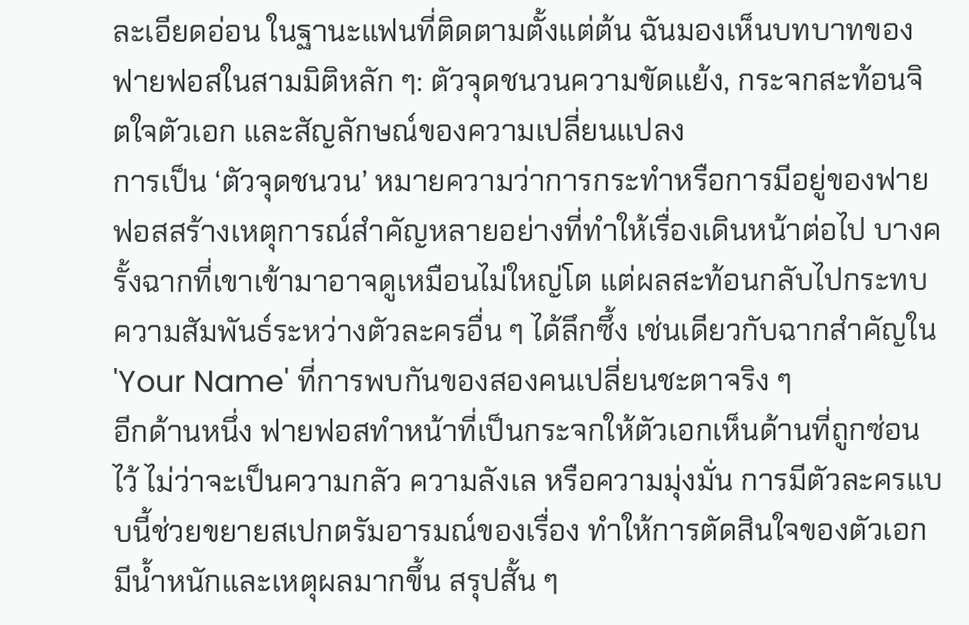ละเอียดอ่อน ในฐานะแฟนที่ติดตามตั้งแต่ต้น ฉันมองเห็นบทบาทของฟายฟอสในสามมิติหลัก ๆ: ตัวจุดชนวนความขัดแย้ง, กระจกสะท้อนจิตใจตัวเอก และสัญลักษณ์ของความเปลี่ยนแปลง
การเป็น ‘ตัวจุดชนวน’ หมายความว่าการกระทำหรือการมีอยู่ของฟายฟอสสร้างเหตุการณ์สำคัญหลายอย่างที่ทำให้เรื่องเดินหน้าต่อไป บางครั้งฉากที่เขาเข้ามาอาจดูเหมือนไม่ใหญ่โต แต่ผลสะท้อนกลับไปกระทบความสัมพันธ์ระหว่างตัวละครอื่น ๆ ได้ลึกซึ้ง เช่นเดียวกับฉากสำคัญใน 'Your Name' ที่การพบกันของสองคนเปลี่ยนชะตาจริง ๆ
อีกด้านหนึ่ง ฟายฟอสทำหน้าที่เป็นกระจกให้ตัวเอกเห็นด้านที่ถูกซ่อนไว้ ไม่ว่าจะเป็นความกลัว ความลังเล หรือความมุ่งมั่น การมีตัวละครแบบนี้ช่วยขยายสเปกตรัมอารมณ์ของเรื่อง ทำให้การตัดสินใจของตัวเอกมีน้ำหนักและเหตุผลมากขึ้น สรุปสั้น ๆ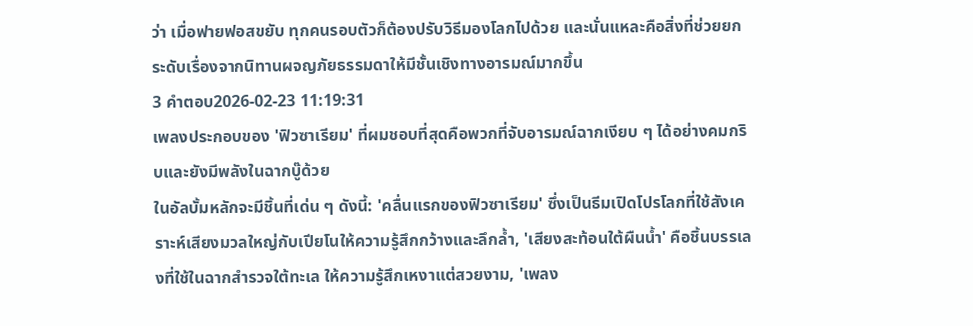ว่า เมื่อฟายฟอสขยับ ทุกคนรอบตัวก็ต้องปรับวิธีมองโลกไปด้วย และนั่นแหละคือสิ่งที่ช่วยยกระดับเรื่องจากนิทานผจญภัยธรรมดาให้มีชั้นเชิงทางอารมณ์มากขึ้น
3 คำตอบ2026-02-23 11:19:31
เพลงประกอบของ 'ฟิวซาเรียม' ที่ผมชอบที่สุดคือพวกที่จับอารมณ์ฉากเงียบ ๆ ได้อย่างคมกริบและยังมีพลังในฉากบู๊ด้วย
ในอัลบั้มหลักจะมีชิ้นที่เด่น ๆ ดังนี้: 'คลื่นแรกของฟิวซาเรียม' ซึ่งเป็นธีมเปิดโปรโลกที่ใช้สังเคราะห์เสียงมวลใหญ่กับเปียโนให้ความรู้สึกกว้างและลึกล้ำ, 'เสียงสะท้อนใต้ผืนน้ำ' คือชิ้นบรรเลงที่ใช้ในฉากสำรวจใต้ทะเล ให้ความรู้สึกเหงาแต่สวยงาม, 'เพลง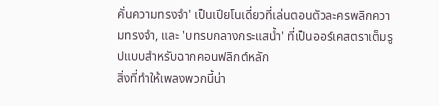คั่นความทรงจำ' เป็นเปียโนเดี่ยวที่เล่นตอนตัวละครพลิกความทรงจำ, และ 'บทรบกลางกระแสน้ำ' ที่เป็นออร์เคสตราเต็มรูปแบบสำหรับฉากคอนฟลิกต์หลัก
สิ่งที่ทำให้เพลงพวกนี้น่า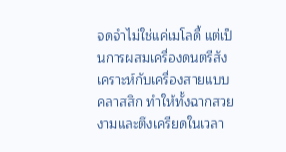จดจำไม่ใช่แค่เมโลดี้ แต่เป็นการผสมเครื่องดนตรีสังเคราะห์กับเครื่องสายแบบคลาสสิก ทำให้ทั้งฉากสวยงามและตึงเครียดในเวลา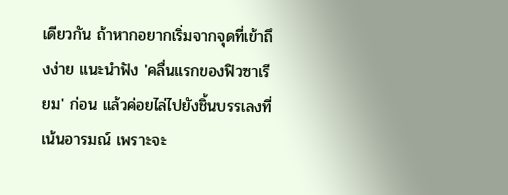เดียวกัน ถ้าหากอยากเริ่มจากจุดที่เข้าถึงง่าย แนะนำฟัง 'คลื่นแรกของฟิวซาเรียม' ก่อน แล้วค่อยไล่ไปยังชิ้นบรรเลงที่เน้นอารมณ์ เพราะจะ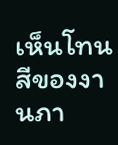เห็นโทนสีของงานภา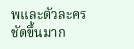พและตัวละครชัดขึ้นมาก